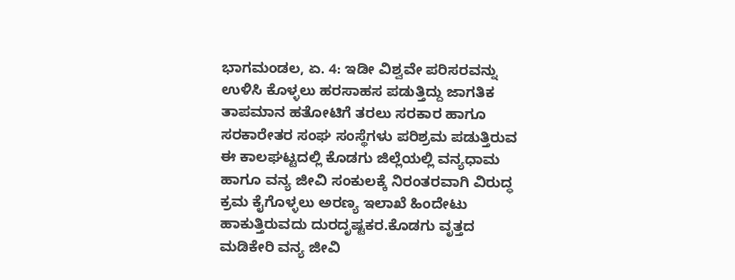ಭಾಗಮಂಡಲ, ಏ. 4: ಇಡೀ ವಿಶ್ವವೇ ಪರಿಸರವನ್ನು ಉಳಿಸಿ ಕೊಳ್ಳಲು ಹರಸಾಹಸ ಪಡುತ್ತಿದ್ದು ಜಾಗತಿಕ ತಾಪಮಾನ ಹತೋಟಿಗೆ ತರಲು ಸರಕಾರ ಹಾಗೂ ಸರಕಾರೇತರ ಸಂಘ ಸಂಸ್ಥೆಗಳು ಪರಿಶ್ರಮ ಪಡುತ್ತಿರುವ ಈ ಕಾಲಘಟ್ಟದಲ್ಲಿ ಕೊಡಗು ಜಿಲ್ಲೆಯಲ್ಲಿ ವನ್ಯಧಾಮ ಹಾಗೂ ವನ್ಯ ಜೀವಿ ಸಂಕುಲಕ್ಕೆ ನಿರಂತರವಾಗಿ ವಿರುದ್ಧ ಕ್ರಮ ಕೈಗೊಳ್ಳಲು ಅರಣ್ಯ ಇಲಾಖೆ ಹಿಂದೇಟು ಹಾಕುತ್ತಿರುವದು ದುರದೃಷ್ಟಕರ.ಕೊಡಗು ವೃತ್ತದ ಮಡಿಕೇರಿ ವನ್ಯ ಜೀವಿ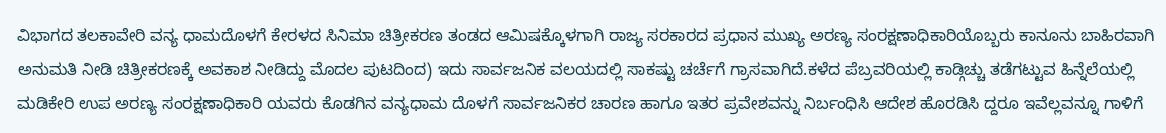ವಿಭಾಗದ ತಲಕಾವೇರಿ ವನ್ಯ ಧಾಮದೊಳಗೆ ಕೇರಳದ ಸಿನಿಮಾ ಚಿತ್ರೀಕರಣ ತಂಡದ ಆಮಿಷಕ್ಕೊಳಗಾಗಿ ರಾಜ್ಯ ಸರಕಾರದ ಪ್ರಧಾನ ಮುಖ್ಯ ಅರಣ್ಯ ಸಂರಕ್ಷಣಾಧಿಕಾರಿಯೊಬ್ಬರು ಕಾನೂನು ಬಾಹಿರವಾಗಿ ಅನುಮತಿ ನೀಡಿ ಚಿತ್ರೀಕರಣಕ್ಕೆ ಅವಕಾಶ ನೀಡಿದ್ದು ಮೊದಲ ಪುಟದಿಂದ) ಇದು ಸಾರ್ವಜನಿಕ ವಲಯದಲ್ಲಿ ಸಾಕಷ್ಟು ಚರ್ಚೆಗೆ ಗ್ರಾಸವಾಗಿದೆ.ಕಳೆದ ಪೆಬ್ರವರಿಯಲ್ಲಿ ಕಾಡ್ಗಿಚ್ಚು ತಡೆಗಟ್ಟುವ ಹಿನ್ನೆಲೆಯಲ್ಲಿ ಮಡಿಕೇರಿ ಉಪ ಅರಣ್ಯ ಸಂರಕ್ಷಣಾಧಿಕಾರಿ ಯವರು ಕೊಡಗಿನ ವನ್ಯಧಾಮ ದೊಳಗೆ ಸಾರ್ವಜನಿಕರ ಚಾರಣ ಹಾಗೂ ಇತರ ಪ್ರವೇಶವನ್ನು ನಿರ್ಬಂಧಿಸಿ ಆದೇಶ ಹೊರಡಿಸಿ ದ್ದರೂ ಇವೆಲ್ಲವನ್ನೂ ಗಾಳಿಗೆ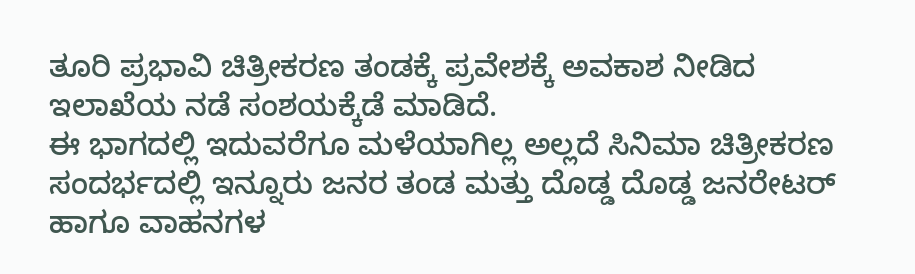ತೂರಿ ಪ್ರಭಾವಿ ಚಿತ್ರೀಕರಣ ತಂಡಕ್ಕೆ ಪ್ರವೇಶಕ್ಕೆ ಅವಕಾಶ ನೀಡಿದ ಇಲಾಖೆಯ ನಡೆ ಸಂಶಯಕ್ಕೆಡೆ ಮಾಡಿದೆ.
ಈ ಭಾಗದಲ್ಲಿ ಇದುವರೆಗೂ ಮಳೆಯಾಗಿಲ್ಲ ಅಲ್ಲದೆ ಸಿನಿಮಾ ಚಿತ್ರೀಕರಣ ಸಂದರ್ಭದಲ್ಲಿ ಇನ್ನೂರು ಜನರ ತಂಡ ಮತ್ತು ದೊಡ್ಡ ದೊಡ್ಡ ಜನರೇಟರ್ ಹಾಗೂ ವಾಹನಗಳ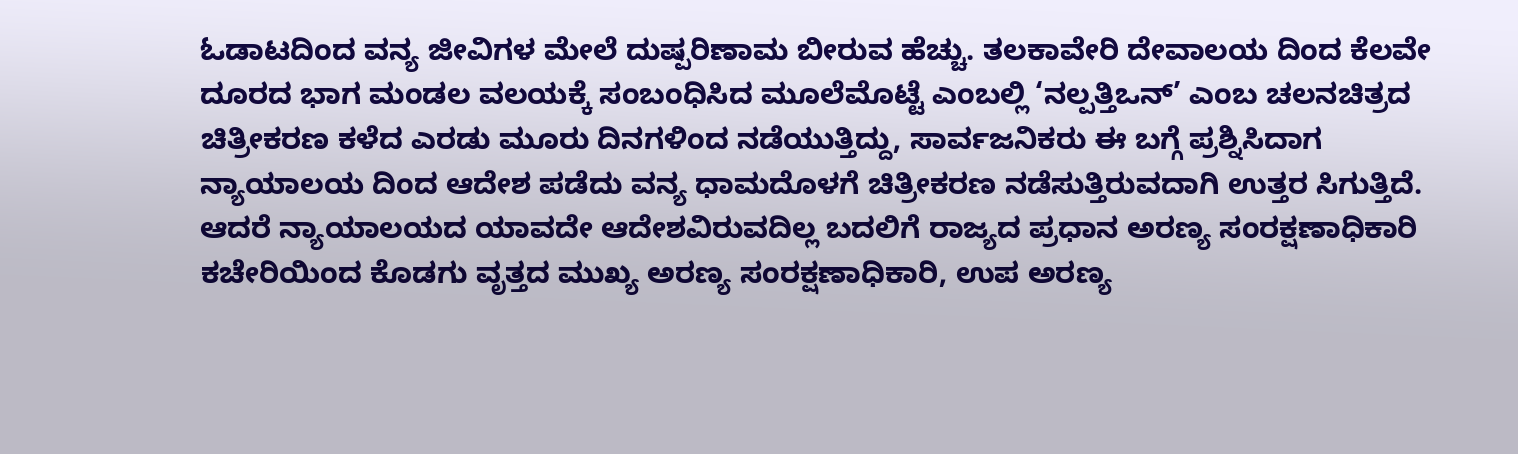ಓಡಾಟದಿಂದ ವನ್ಯ ಜೀವಿಗಳ ಮೇಲೆ ದುಷ್ಪರಿಣಾಮ ಬೀರುವ ಹೆಚ್ಚು. ತಲಕಾವೇರಿ ದೇವಾಲಯ ದಿಂದ ಕೆಲವೇ ದೂರದ ಭಾಗ ಮಂಡಲ ವಲಯಕ್ಕೆ ಸಂಬಂಧಿಸಿದ ಮೂಲೆಮೊಟ್ಟೆ ಎಂಬಲ್ಲಿ ‘ನಲ್ಪತ್ತಿಒನ್’ ಎಂಬ ಚಲನಚಿತ್ರದ ಚಿತ್ರೀಕರಣ ಕಳೆದ ಎರಡು ಮೂರು ದಿನಗಳಿಂದ ನಡೆಯುತ್ತಿದ್ದು, ಸಾರ್ವಜನಿಕರು ಈ ಬಗ್ಗೆ ಪ್ರಶ್ನಿಸಿದಾಗ ನ್ಯಾಯಾಲಯ ದಿಂದ ಆದೇಶ ಪಡೆದು ವನ್ಯ ಧಾಮದೊಳಗೆ ಚಿತ್ರೀಕರಣ ನಡೆಸುತ್ತಿರುವದಾಗಿ ಉತ್ತರ ಸಿಗುತ್ತಿದೆ. ಆದರೆ ನ್ಯಾಯಾಲಯದ ಯಾವದೇ ಆದೇಶವಿರುವದಿಲ್ಲ ಬದಲಿಗೆ ರಾಜ್ಯದ ಪ್ರಧಾನ ಅರಣ್ಯ ಸಂರಕ್ಷಣಾಧಿಕಾರಿ ಕಚೇರಿಯಿಂದ ಕೊಡಗು ವೃತ್ತದ ಮುಖ್ಯ ಅರಣ್ಯ ಸಂರಕ್ಷಣಾಧಿಕಾರಿ, ಉಪ ಅರಣ್ಯ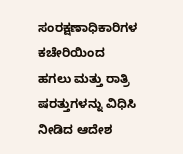ಸಂರಕ್ಷಣಾಧಿಕಾರಿಗಳ ಕಚೇರಿಯಿಂದ ಹಗಲು ಮತ್ತು ರಾತ್ರಿ ಷರತ್ತುಗಳನ್ನು ವಿಧಿಸಿ ನೀಡಿದ ಆದೇಶ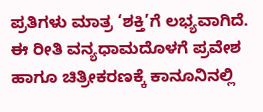ಪ್ರತಿಗಳು ಮಾತ್ರ ‘ಶಕ್ತಿ’ಗೆ ಲಭ್ಯವಾಗಿದೆ. ಈ ರೀತಿ ವನ್ಯಧಾಮದೊಳಗೆ ಪ್ರವೇಶ ಹಾಗೂ ಚಿತ್ರೀಕರಣಕ್ಕೆ ಕಾನೂನಿನಲ್ಲಿ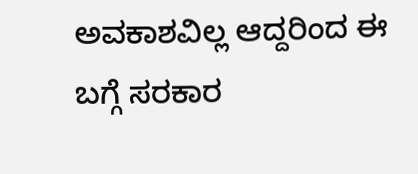ಅವಕಾಶವಿಲ್ಲ ಆದ್ದರಿಂದ ಈ ಬಗ್ಗೆ ಸರಕಾರ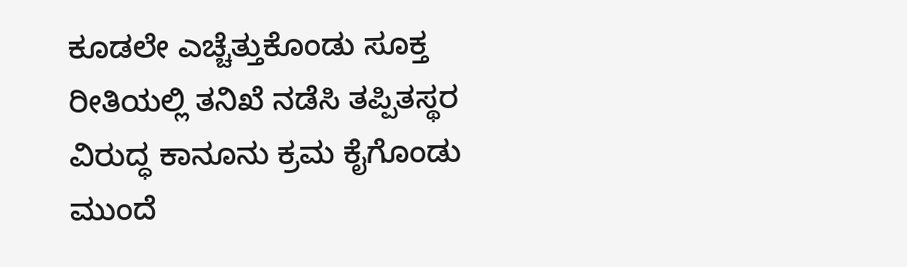ಕೂಡಲೇ ಎಚ್ಚೆತ್ತುಕೊಂಡು ಸೂಕ್ತ ರೀತಿಯಲ್ಲಿ ತನಿಖೆ ನಡೆಸಿ ತಪ್ಪಿತಸ್ಥರ ವಿರುದ್ಧ ಕಾನೂನು ಕ್ರಮ ಕೈಗೊಂಡು ಮುಂದೆ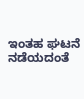ಇಂತಹ ಘಟನೆ ನಡೆಯದಂತೆ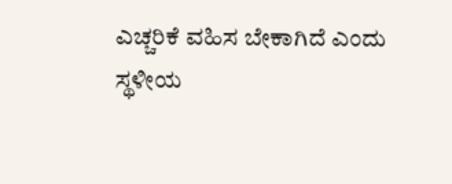ಎಚ್ಚರಿಕೆ ವಹಿಸ ಬೇಕಾಗಿದೆ ಎಂದು ಸ್ಥಳೀಯ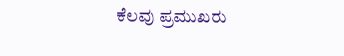ಕೆಲವು ಪ್ರಮುಖರು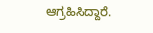ಆಗ್ರಹಿಸಿದ್ದಾರೆ.